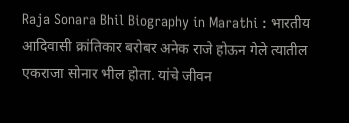Raja Sonara Bhil Biography in Marathi : भारतीय आदिवासी क्रांतिकार बरोबर अनेक राजे होऊन गेले त्यातील एकराजा सोनार भील होता. यांचे जीवन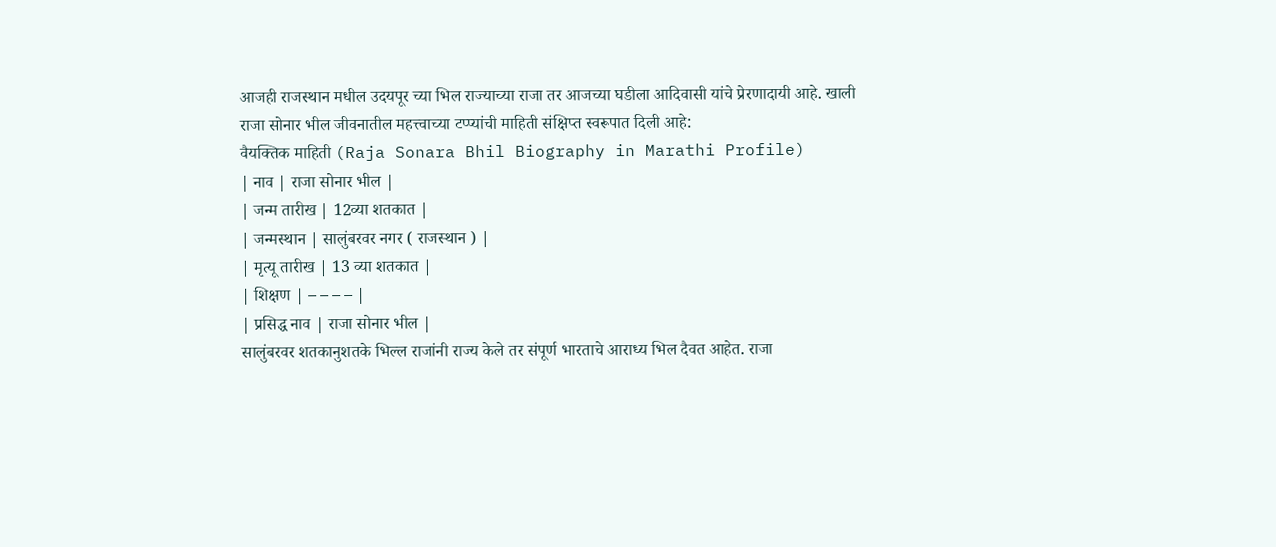आजही राजस्थान मधील उदयपूर च्या भिल राज्याच्या राजा तर आजच्या घडीला आदिवासी यांचे प्रेरणादायी आहे. खाली राजा सोनार भील जीवनातील महत्त्वाच्या टप्प्यांची माहिती संक्षिप्त स्वरूपात दिली आहे:
वैयक्तिक माहिती (Raja Sonara Bhil Biography in Marathi Profile)
| नाव | राजा सोनार भील |
| जन्म तारीख | 12व्या शतकात |
| जन्मस्थान | सालुंबरवर नगर ( राजस्थान ) |
| मृत्यू तारीख | 13 व्या शतकात |
| शिक्षण | – – – – |
| प्रसिद्ध नाव | राजा सोनार भील |
सालुंबरवर शतकानुशतके भिल्ल राजांनी राज्य केले तर संपूर्ण भारताचे आराध्य भिल दैवत आहेत. राजा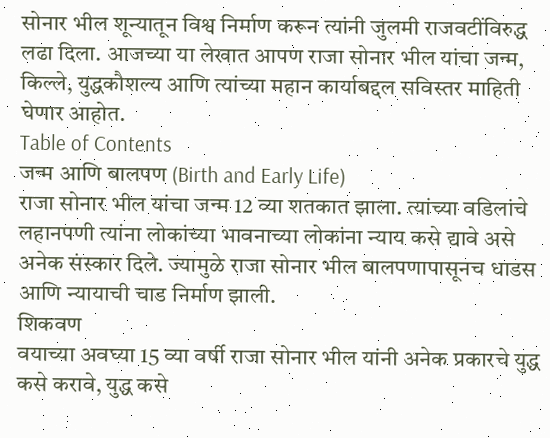सोनार भील शून्यातून विश्व निर्माण करून त्यांनी जुलमी राजवटींविरुद्ध लढा दिला. आजच्या या लेखात आपण राजा सोनार भील यांचा जन्म, किल्ले, युद्धकौशल्य आणि त्यांच्या महान कार्याबद्दल सविस्तर माहिती घेणार आहोत.
Table of Contents
जन्म आणि बालपण (Birth and Early Life)
राजा सोनार भील यांचा जन्म 12 व्या शतकात झाला. त्यांच्या वडिलांचे लहानपणी त्यांना लोकांच्या भावनाच्या लोकांना न्याय कसे द्यावे असे अनेक संस्कार दिले. ज्यामुळे राजा सोनार भील बालपणापासूनच धाडस आणि न्यायाची चाड निर्माण झाली.
शिकवण
वयाच्या अवघ्या 15 व्या वर्षी राजा सोनार भील यांनी अनेक प्रकारचे युद्ध कसे करावे, युद्ध कसे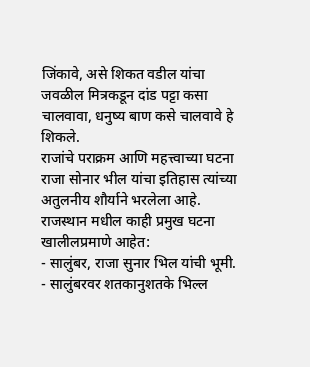जिंकावे, असे शिकत वडील यांचा जवळील मित्रकडून दांड पट्टा कसा चालवावा, धनुष्य बाण कसे चालवावे हे शिकले.
राजांचे पराक्रम आणि महत्त्वाच्या घटना
राजा सोनार भील यांचा इतिहास त्यांच्या अतुलनीय शौर्याने भरलेला आहे. राजस्थान मधील काही प्रमुख घटना खालीलप्रमाणे आहेत:
- सालुंबर, राजा सुनार भिल यांची भूमी.
- सालुंबरवर शतकानुशतके भिल्ल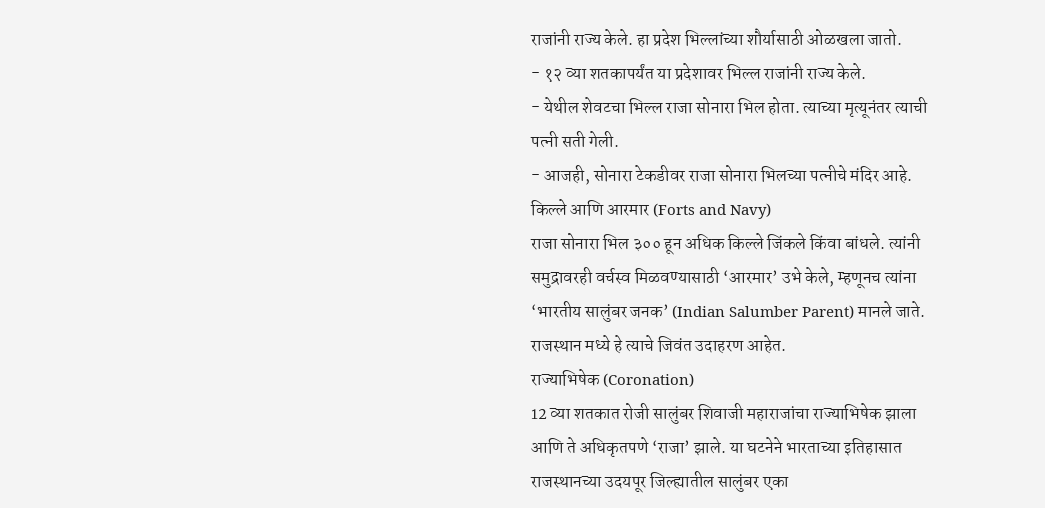राजांनी राज्य केले. हा प्रदेश भिल्लांच्या शौर्यासाठी ओळखला जातो.
- १२ व्या शतकापर्यंत या प्रदेशावर भिल्ल राजांनी राज्य केले.
- येथील शेवटचा भिल्ल राजा सोनारा भिल होता. त्याच्या मृत्यूनंतर त्याची पत्नी सती गेली.
- आजही, सोनारा टेकडीवर राजा सोनारा भिलच्या पत्नीचे मंदिर आहे.
किल्ले आणि आरमार (Forts and Navy)
राजा सोनारा भिल ३०० हून अधिक किल्ले जिंकले किंवा बांधले. त्यांनी समुद्रावरही वर्चस्व मिळवण्यासाठी ‘आरमार’ उभे केले, म्हणूनच त्यांना ‘भारतीय सालुंबर जनक’ (Indian Salumber Parent) मानले जाते. राजस्थान मध्ये हे त्याचे जिवंत उदाहरण आहेत.
राज्याभिषेक (Coronation)
12 व्या शतकात रोजी सालुंबर शिवाजी महाराजांचा राज्याभिषेक झाला आणि ते अधिकृतपणे ‘राजा’ झाले. या घटनेने भारताच्या इतिहासात राजस्थानच्या उदयपूर जिल्ह्यातील सालुंबर एका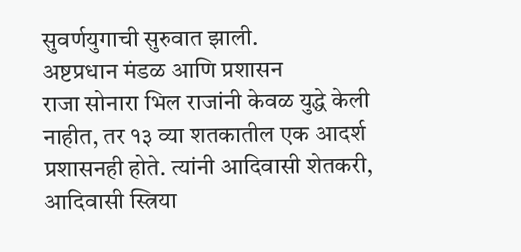सुवर्णयुगाची सुरुवात झाली.
अष्टप्रधान मंडळ आणि प्रशासन
राजा सोनारा भिल राजांनी केवळ युद्धे केली नाहीत, तर १३ व्या शतकातील एक आदर्श प्रशासनही होते. त्यांनी आदिवासी शेतकरी, आदिवासी स्त्रिया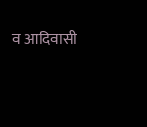व आदिवासी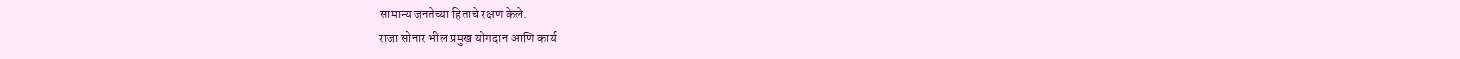सामान्य जनतेच्या हिताचे रक्षण केले.
राजा सोनार भील प्रमुख योगदान आणि कार्य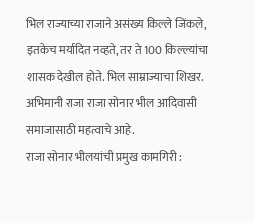भिल राज्याच्या राजाने असंख्य किल्ले जिंकले, इतकेच मर्यादित नव्हते, तर ते 100 किल्ल्यांचा शासक देखील होते. भिल साम्राज्याचा शिखर. अभिमानी राजा राजा सोनार भील आदिवासी समाजासाठी महत्वाचे आहे.
राजा सोनार भीलयांची प्रमुख कामगिरी :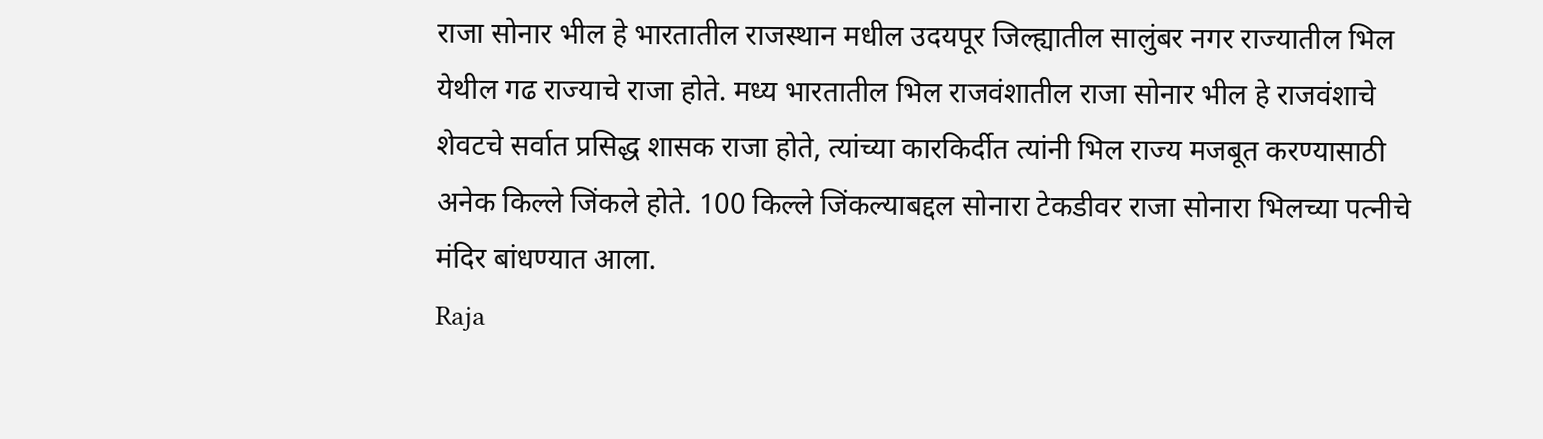राजा सोनार भील हे भारतातील राजस्थान मधील उदयपूर जिल्ह्यातील सालुंबर नगर राज्यातील भिल येथील गढ राज्याचे राजा होते. मध्य भारतातील भिल राजवंशातील राजा सोनार भील हे राजवंशाचे शेवटचे सर्वात प्रसिद्ध शासक राजा होते, त्यांच्या कारकिर्दीत त्यांनी भिल राज्य मजबूत करण्यासाठी अनेक किल्ले जिंकले होते. 100 किल्ले जिंकल्याबद्दल सोनारा टेकडीवर राजा सोनारा भिलच्या पत्नीचे मंदिर बांधण्यात आला.
Raja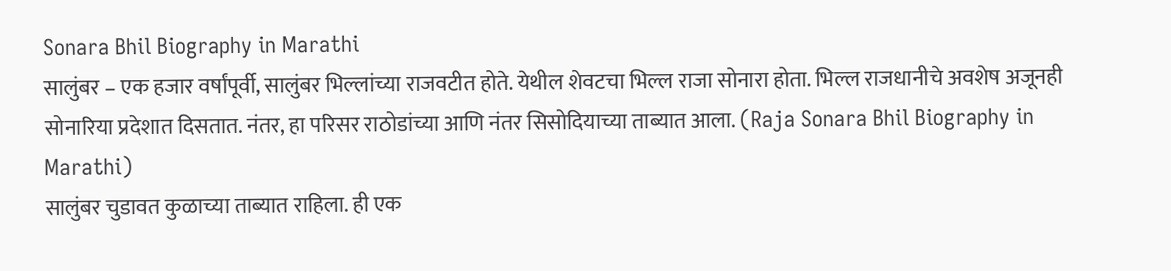Sonara Bhil Biography in Marathi
सालुंबर – एक हजार वर्षांपूर्वी, सालुंबर भिल्लांच्या राजवटीत होते. येथील शेवटचा भिल्ल राजा सोनारा होता. भिल्ल राजधानीचे अवशेष अजूनही सोनारिया प्रदेशात दिसतात. नंतर, हा परिसर राठोडांच्या आणि नंतर सिसोदियाच्या ताब्यात आला. (Raja Sonara Bhil Biography in Marathi)
सालुंबर चुडावत कुळाच्या ताब्यात राहिला. ही एक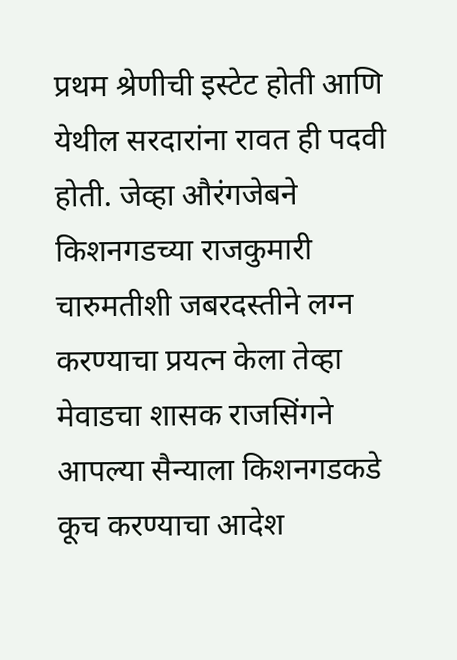प्रथम श्रेणीची इस्टेट होती आणि येथील सरदारांना रावत ही पदवी होती. जेव्हा औरंगजेबने किशनगडच्या राजकुमारी चारुमतीशी जबरदस्तीने लग्न करण्याचा प्रयत्न केला तेव्हा मेवाडचा शासक राजसिंगने आपल्या सैन्याला किशनगडकडे कूच करण्याचा आदेश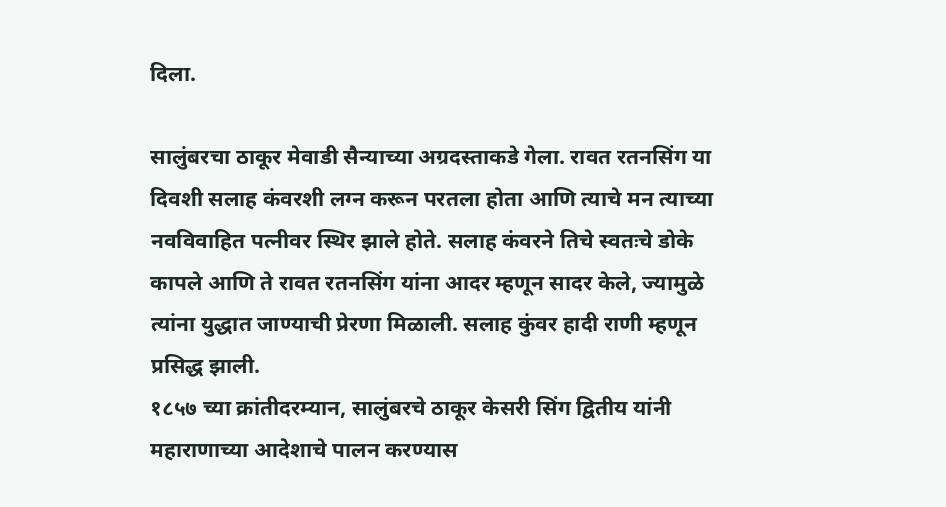दिला.

सालुंबरचा ठाकूर मेवाडी सैन्याच्या अग्रदस्ताकडे गेला. रावत रतनसिंग या दिवशी सलाह कंवरशी लग्न करून परतला होता आणि त्याचे मन त्याच्या नवविवाहित पत्नीवर स्थिर झाले होते. सलाह कंवरने तिचे स्वतःचे डोके कापले आणि ते रावत रतनसिंग यांना आदर म्हणून सादर केले, ज्यामुळे त्यांना युद्धात जाण्याची प्रेरणा मिळाली. सलाह कुंवर हादी राणी म्हणून प्रसिद्ध झाली.
१८५७ च्या क्रांतीदरम्यान, सालुंबरचे ठाकूर केसरी सिंग द्वितीय यांनी महाराणाच्या आदेशाचे पालन करण्यास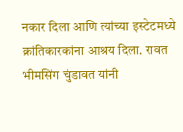नकार दिला आणि त्यांच्या इस्टेटमध्ये क्रांतिकारकांना आश्रय दिला. रावत भीमसिंग चुंडावत यांनी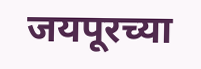जयपूरच्या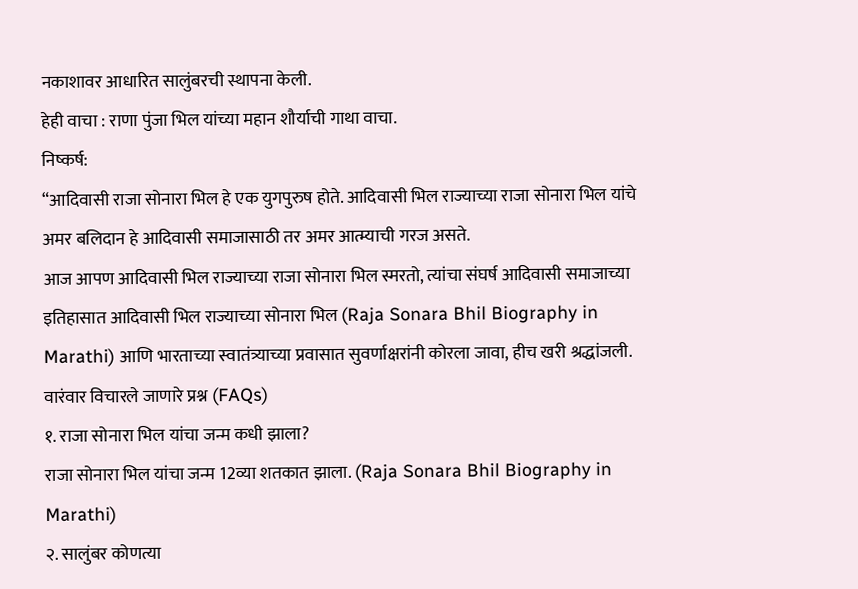नकाशावर आधारित सालुंबरची स्थापना केली.
हेही वाचा : राणा पुंजा भिल यांच्या महान शौर्याची गाथा वाचा.
निष्कर्ष:
“आदिवासी राजा सोनारा भिल हे एक युगपुरुष होते. आदिवासी भिल राज्याच्या राजा सोनारा भिल यांचे अमर बलिदान हे आदिवासी समाजासाठी तर अमर आत्म्याची गरज असते.
आज आपण आदिवासी भिल राज्याच्या राजा सोनारा भिल स्मरतो, त्यांचा संघर्ष आदिवासी समाजाच्या इतिहासात आदिवासी भिल राज्याच्या सोनारा भिल (Raja Sonara Bhil Biography in Marathi) आणि भारताच्या स्वातंत्र्याच्या प्रवासात सुवर्णाक्षरांनी कोरला जावा, हीच खरी श्रद्धांजली.
वारंवार विचारले जाणारे प्रश्न (FAQs)
१. राजा सोनारा भिल यांचा जन्म कधी झाला?
राजा सोनारा भिल यांचा जन्म 12व्या शतकात झाला. (Raja Sonara Bhil Biography in Marathi)
२. सालुंबर कोणत्या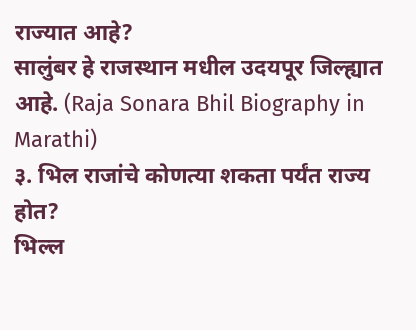राज्यात आहे?
सालुंबर हे राजस्थान मधील उदयपूर जिल्ह्यात आहे. (Raja Sonara Bhil Biography in Marathi)
३. भिल राजांचे कोणत्या शकता पर्यंत राज्य होत?
भिल्ल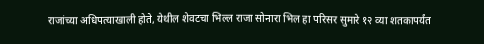राजांच्या अधिपत्याखाली होते, येथील शेवटचा भिल्ल राजा सोनारा भिल हा परिसर सुमारे १२ व्या शतकापर्यंत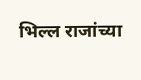भिल्ल राजांच्या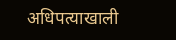अधिपत्याखाली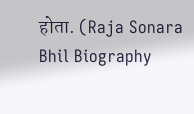होता. (Raja Sonara Bhil Biography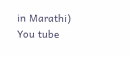in Marathi)
You tube